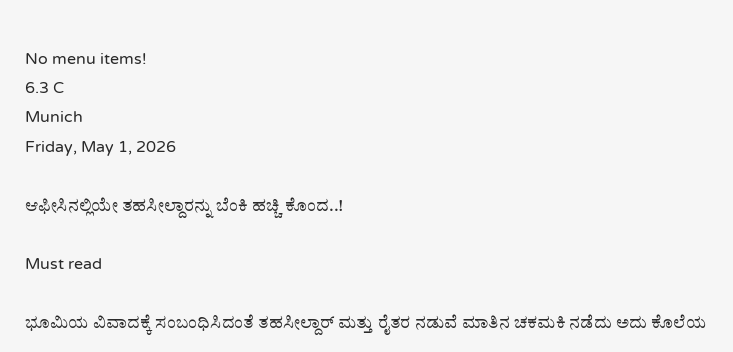No menu items!
6.3 C
Munich
Friday, May 1, 2026

ಆಫೀಸಿನಲ್ಲಿಯೇ ತಹಸೀಲ್ದಾರನ್ನು ಬೆಂಕಿ ಹಚ್ಚಿ ಕೊಂದ..!

Must read

ಭೂಮಿಯ ವಿವಾದಕ್ಕೆ ಸಂಬಂಧಿಸಿದಂತೆ ತಹಸೀಲ್ದಾರ್ ಮತ್ತು ರೈತರ ನಡುವೆ ಮಾತಿನ ಚಕಮಕಿ ನಡೆದು ಅದು ಕೊಲೆಯ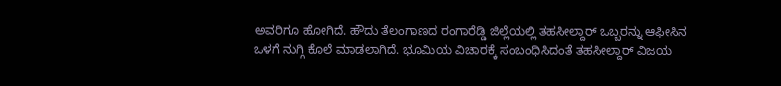ಅವರಿಗೂ ಹೋಗಿದೆ. ಹೌದು ತೆಲಂಗಾಣದ ರಂಗಾರೆಡ್ಡಿ ಜಿಲ್ಲೆಯಲ್ಲಿ ತಹಸೀಲ್ದಾರ್ ಒಬ್ಬರನ್ನು ಆಫೀಸಿನ ಒಳಗೆ ನುಗ್ಗಿ ಕೊಲೆ ಮಾಡಲಾಗಿದೆ. ಭೂಮಿಯ ವಿಚಾರಕ್ಕೆ ಸಂಬಂಧಿಸಿದಂತೆ ತಹಸೀಲ್ದಾರ್ ವಿಜಯ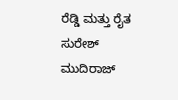ರೆಡ್ಡಿ ಮತ್ತು ರೈತ ಸುರೇಶ್ ಮುದಿರಾಜ್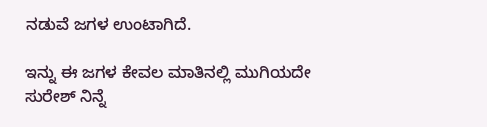ನಡುವೆ ಜಗಳ ಉಂಟಾಗಿದೆ.

ಇನ್ನು ಈ ಜಗಳ ಕೇವಲ ಮಾತಿನಲ್ಲಿ ಮುಗಿಯದೇ ಸುರೇಶ್ ನಿನ್ನೆ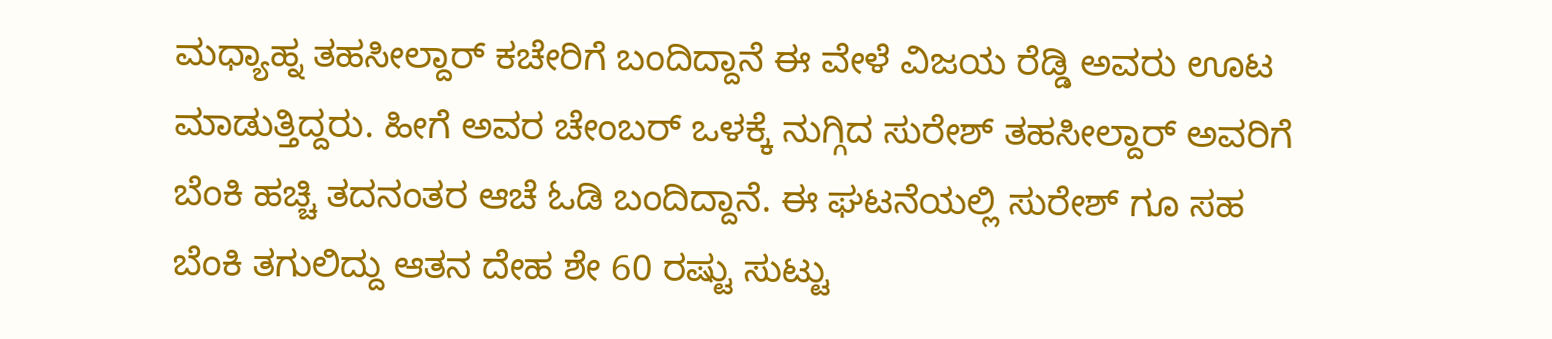ಮಧ್ಯಾಹ್ನ ತಹಸೀಲ್ದಾರ್ ಕಚೇರಿಗೆ ಬಂದಿದ್ದಾನೆ ಈ ವೇಳೆ ವಿಜಯ ರೆಡ್ಡಿ ಅವರು ಊಟ ಮಾಡುತ್ತಿದ್ದರು. ಹೀಗೆ ಅವರ ಚೇಂಬರ್ ಒಳಕ್ಕೆ ನುಗ್ಗಿದ ಸುರೇಶ್ ತಹಸೀಲ್ದಾರ್ ಅವರಿಗೆ ಬೆಂಕಿ ಹಚ್ಚಿ ತದನಂತರ ಆಚೆ ಓಡಿ ಬಂದಿದ್ದಾನೆ. ಈ ಘಟನೆಯಲ್ಲಿ ಸುರೇಶ್ ಗೂ ಸಹ ಬೆಂಕಿ ತಗುಲಿದ್ದು ಆತನ ದೇಹ ಶೇ 60 ರಷ್ಟು ಸುಟ್ಟು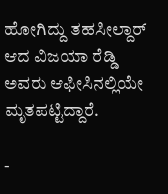ಹೋಗಿದ್ದು ತಹಸೀಲ್ದಾರ್ ಆದ ವಿಜಯಾ ರೆಡ್ಡಿ ಅವರು ಆಫೀಸಿನಲ್ಲಿಯೇ ಮೃತಪಟ್ಟಿದ್ದಾರೆ.

-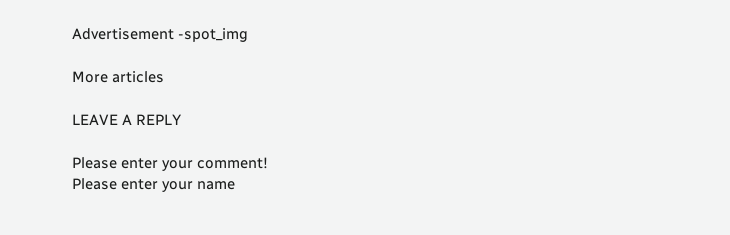Advertisement -spot_img

More articles

LEAVE A REPLY

Please enter your comment!
Please enter your name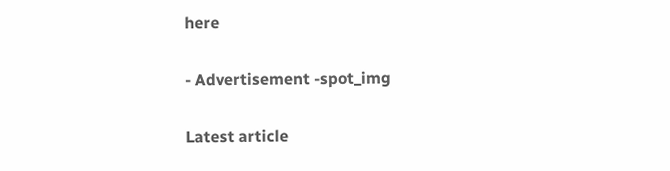here

- Advertisement -spot_img

Latest article